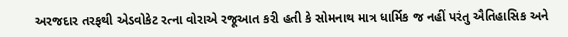અરજદાર તરફથી એડવોકેટ રત્ના વોરાએ રજૂઆત કરી હતી કે સોમનાથ માત્ર ધાર્મિક જ નહીં પરંતુ ઐતિહાસિક અને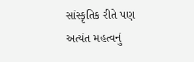સાંસ્કૃતિક રીતે પણ અત્યંત મહત્વનું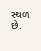સ્થળ છે.